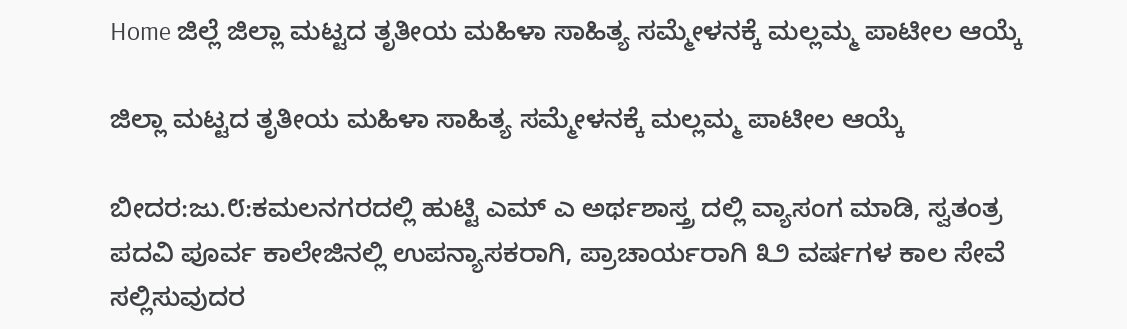Home ಜಿಲ್ಲೆ ಜಿಲ್ಲಾ ಮಟ್ಟದ ತೃತೀಯ ಮಹಿಳಾ ಸಾಹಿತ್ಯ ಸಮ್ಮೇಳನಕ್ಕೆ ಮಲ್ಲಮ್ಮ ಪಾಟೀಲ ಆಯ್ಕೆ

ಜಿಲ್ಲಾ ಮಟ್ಟದ ತೃತೀಯ ಮಹಿಳಾ ಸಾಹಿತ್ಯ ಸಮ್ಮೇಳನಕ್ಕೆ ಮಲ್ಲಮ್ಮ ಪಾಟೀಲ ಆಯ್ಕೆ

ಬೀದರ:ಜು.೮:ಕಮಲನಗರದಲ್ಲಿ ಹುಟ್ಟಿ ಎಮ್ ಎ ಅರ್ಥಶಾಸ್ತ್ರ ದಲ್ಲಿ ವ್ಯಾಸಂಗ ಮಾಡಿ, ಸ್ವತಂತ್ರ ಪದವಿ ಪೂರ್ವ ಕಾಲೇಜಿನಲ್ಲಿ ಉಪನ್ಯಾಸಕರಾಗಿ, ಪ್ರಾಚಾರ್ಯರಾಗಿ ೩೨ ವರ್ಷಗಳ ಕಾಲ ಸೇವೆ ಸಲ್ಲಿಸುವುದರ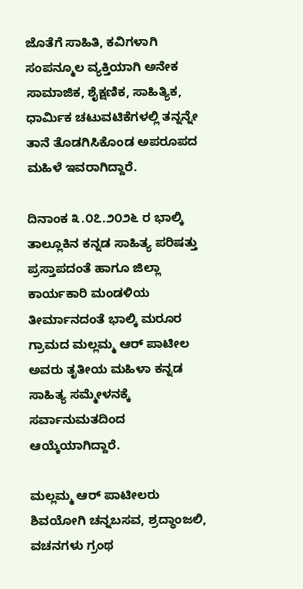ಜೊತೆಗೆ ಸಾಹಿತಿ, ಕವಿಗಳಾಗಿ ಸಂಪನ್ಮೂಲ ವ್ಯಕ್ತಿಯಾಗಿ ಅನೇಕ ಸಾಮಾಜಿಕ, ಶೈಕ್ಷಣಿಕ, ಸಾಹಿತ್ಯಿಕ, ಧಾರ್ಮಿಕ ಚಟುವಟಿಕೆಗಳಲ್ಲಿ ತನ್ನನ್ನೇ ತಾನೆ ತೊಡಗಿಸಿಕೊಂಡ ಅಪರೂಪದ ಮಹಿಳೆ ಇವರಾಗಿದ್ದಾರೆ.

ದಿನಾಂಕ ೩.೦೭.೨೦೨೬ ರ ಭಾಲ್ಕಿ ತಾಲ್ಲೂಕಿನ ಕನ್ನಡ ಸಾಹಿತ್ಯ ಪರಿಷತ್ತು ಪ್ರಸ್ತಾಪದಂತೆ ಹಾಗೂ ಜಿಲ್ಲಾ ಕಾರ್ಯಕಾರಿ ಮಂಡಳಿಯ ತೀರ್ಮಾನದಂತೆ ಭಾಲ್ಕಿ ಮರೂರ ಗ್ರಾಮದ ಮಲ್ಲಮ್ಮ ಆರ್ ಪಾಟೀಲ ಅವರು ತೃತೀಯ ಮಹಿಳಾ ಕನ್ನಡ ಸಾಹಿತ್ಯ ಸಮ್ಮೇಳನಕ್ಕೆ ಸರ್ವಾನುಮತದಿಂದ ಆಯ್ಕೆಯಾಗಿದ್ದಾರೆ.

ಮಲ್ಲಮ್ಮ ಆರ್ ಪಾಟೀಲರು ಶಿವಯೋಗಿ ಚನ್ನಬಸವ, ಶ್ರದ್ಧಾಂಜಲಿ, ವಚನಗಳು ಗ್ರಂಥ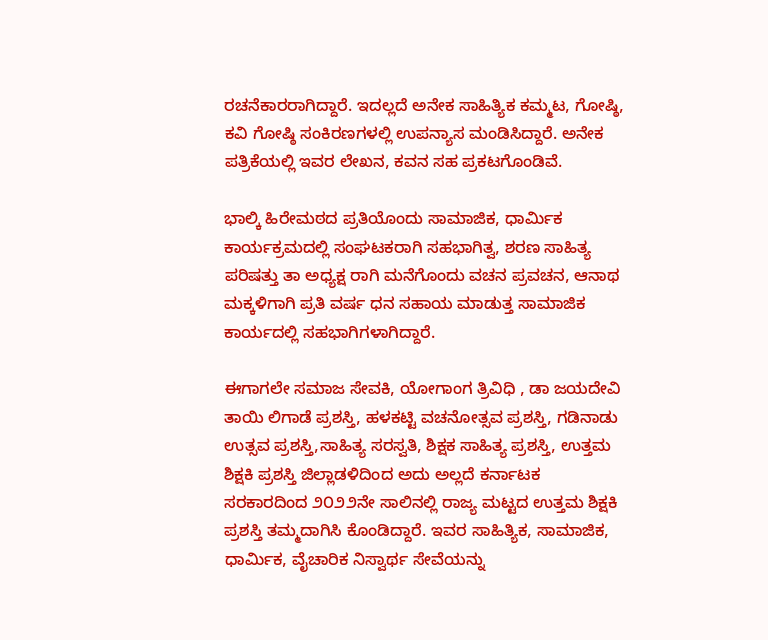ರಚನೆಕಾರರಾಗಿದ್ದಾರೆ. ಇದಲ್ಲದೆ ಅನೇಕ ಸಾಹಿತ್ಯಿಕ ಕಮ್ಮಟ, ಗೋಷ್ಠಿ, ಕವಿ ಗೋಷ್ಠಿ ಸಂಕಿರಣಗಳಲ್ಲಿ ಉಪನ್ಯಾಸ ಮಂಡಿಸಿದ್ದಾರೆ. ಅನೇಕ ಪತ್ರಿಕೆಯಲ್ಲಿ ಇವರ ಲೇಖನ, ಕವನ ಸಹ ಪ್ರಕಟಗೊಂಡಿವೆ.

ಭಾಲ್ಕಿ ಹಿರೇಮಠದ ಪ್ರತಿಯೊಂದು ಸಾಮಾಜಿಕ, ಧಾರ್ಮಿಕ ಕಾರ್ಯಕ್ರಮದಲ್ಲಿ ಸಂಘಟಕರಾಗಿ ಸಹಭಾಗಿತ್ವ, ಶರಣ ಸಾಹಿತ್ಯ ಪರಿಷತ್ತು ತಾ ಅಧ್ಯಕ್ಷ ರಾಗಿ ಮನೆಗೊಂದು ವಚನ ಪ್ರವಚನ, ಆನಾಥ ಮಕ್ಕಳಿಗಾಗಿ ಪ್ರತಿ ವರ್ಷ ಧನ ಸಹಾಯ ಮಾಡುತ್ತ ಸಾಮಾಜಿಕ ಕಾರ್ಯದಲ್ಲಿ ಸಹಭಾಗಿಗಳಾಗಿದ್ದಾರೆ.

ಈಗಾಗಲೇ ಸಮಾಜ ಸೇವಕಿ, ಯೋಗಾಂಗ ತ್ರಿವಿಧಿ , ಡಾ ಜಯದೇವಿ ತಾಯಿ ಲಿಗಾಡೆ ಪ್ರಶಸ್ತಿ, ಹಳಕಟ್ಟಿ ವಚನೋತ್ಸವ ಪ್ರಶಸ್ತಿ, ಗಡಿನಾಡು ಉತ್ಸವ ಪ್ರಶಸ್ತಿ,ಸಾಹಿತ್ಯ ಸರಸ್ವತಿ, ಶಿಕ್ಷಕ ಸಾಹಿತ್ಯ ಪ್ರಶಸ್ತಿ, ಉತ್ತಮ ಶಿಕ್ಷಕಿ ಪ್ರಶಸ್ತಿ ಜಿಲ್ಲಾಡಳಿದಿಂದ ಅದು ಅಲ್ಲದೆ ಕರ್ನಾಟಕ ಸರಕಾರದಿಂದ ೨೦೨೨ನೇ ಸಾಲಿನಲ್ಲಿ ರಾಜ್ಯ ಮಟ್ಟದ ಉತ್ತಮ ಶಿಕ್ಷಕಿ ಪ್ರಶಸ್ತಿ ತಮ್ಮದಾಗಿಸಿ ಕೊಂಡಿದ್ದಾರೆ. ಇವರ ಸಾಹಿತ್ಯಿಕ, ಸಾಮಾಜಿಕ, ಧಾರ್ಮಿಕ, ವೈಚಾರಿಕ ನಿಸ್ವಾರ್ಥ ಸೇವೆಯನ್ನು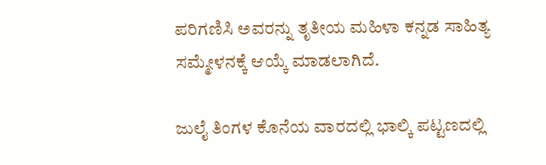ಪರಿಗಣಿಸಿ ಅವರನ್ನು ತೃತೀಯ ಮಹಿಳಾ ಕನ್ನಡ ಸಾಹಿತ್ಯ ಸಮ್ಮೇಳನಕ್ಕೆ ಆಯ್ಕೆ ಮಾಡಲಾಗಿದೆ.

ಜುಲೈ ತಿಂಗಳ ಕೊನೆಯ ವಾರದಲ್ಲಿ ಭಾಲ್ಕಿ ಪಟ್ಟಣದಲ್ಲಿ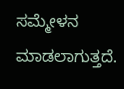ಸಮ್ಮೇಳನ ಮಾಡಲಾಗುತ್ತದೆ.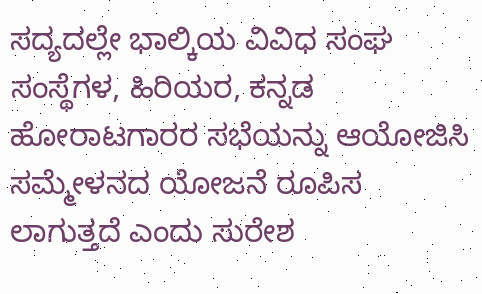ಸದ್ಯದಲ್ಲೇ ಭಾಲ್ಕಿಯ ವಿವಿಧ ಸಂಘ ಸಂಸ್ಥೆಗಳ, ಹಿರಿಯರ, ಕನ್ನಡ ಹೋರಾಟಗಾರರ ಸಭೆಯನ್ನು ಆಯೋಜಿಸಿ ಸಮ್ಮೇಳನದ ಯೋಜನೆ ರೂಪಿಸ ಲಾಗುತ್ತದೆ ಎಂದು ಸುರೇಶ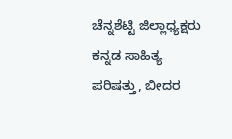ಚೆನ್ನಶೆಟ್ಟಿ ಜಿಲ್ಲಾಧ್ಯಕ್ಷರು
ಕನ್ನಡ ಸಾಹಿತ್ಯ ಪರಿಷತ್ತು, ಬೀದರ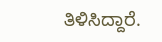ತಿಳಿಸಿದ್ದಾರೆ.